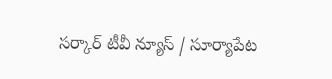సర్కార్ టీవీ న్యూస్ / సూర్యాపేట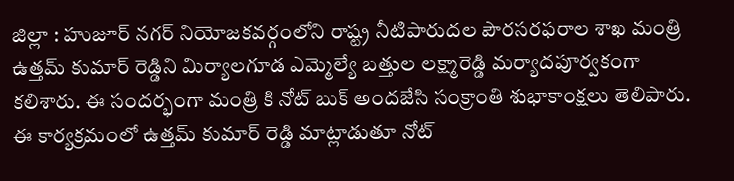జిల్లా : హుజూర్ నగర్ నియోజకవర్గంలోని రాష్ట్ర నీటిపారుదల పౌరసరఫరాల శాఖ మంత్రి ఉత్తమ్ కుమార్ రెడ్డిని మిర్యాలగూడ ఎమ్మెల్యే బత్తుల లక్ష్మారెడ్డి మర్యాదపూర్వకంగా కలిశారు. ఈ సందర్భంగా మంత్రి కి నోట్ బుక్ అందజేసి సంక్రాంతి శుభాకాంక్షలు తెలిపారు. ఈ కార్యక్రమంలో ఉత్తమ్ కుమార్ రెడ్డి మాట్లాడుతూ నోట్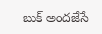బుక్ అందజేసే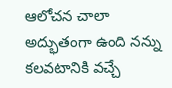ఆలోచన చాలా అద్భుతంగా ఉంది నన్ను కలవటానికి వచ్చే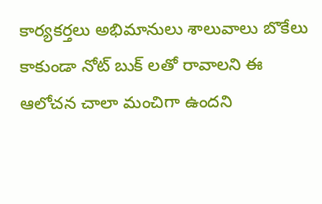కార్యకర్తలు అభిమానులు శాలువాలు బొకేలు కాకుండా నోట్ బుక్ లతో రావాలని ఈ ఆలోచన చాలా మంచిగా ఉందని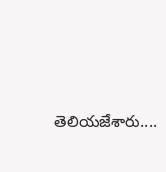తెలియజేశారు....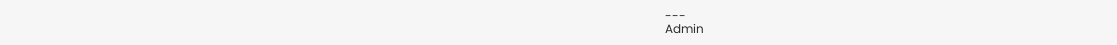---
Admin